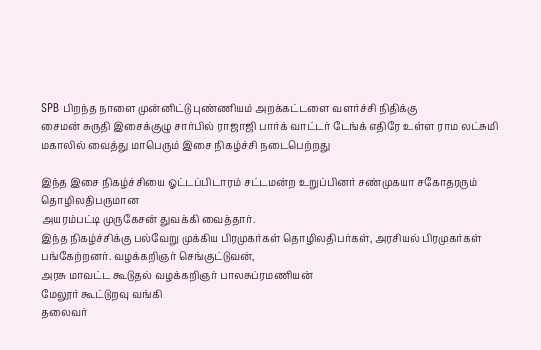SPB பிறந்த நாளை முன்னிட்டு புண்ணியம் அறக்கட்டளை வளர்ச்சி நிதிக்கு
சைமன் சுருதி இசைக்குழு சார்பில் ராஜாஜி பார்க் வாட்டர் டேங்க் எதிரே உள்ள ராம லட்சுமி மகாலில் வைத்து மாபெரும் இசை நிகழ்ச்சி நடைபெற்றது

இந்த இசை நிகழ்ச்சியை ஓட்டப்பிடாரம் சட்டமன்ற உறுப்பினர் சண்முகயா சகோதரரும் தொழிலதிபருமான
அயரம்பட்டி முருகேசன் துவக்கி வைத்தார்.
இந்த நிகழ்ச்சிக்கு பல்வேறு முக்கிய பிரமுகர்கள் தொழிலதிபர்கள், அரசியல் பிரமுகர்கள் பங்கேற்றனர். வழக்கறிஞர் செங்குட்டுவன்,
அரசு மாவட்ட கூடுதல் வழக்கறிஞர் பாலசுப்ரமணியன்
மேலூர் கூட்டுறவு வங்கி
தலைவர்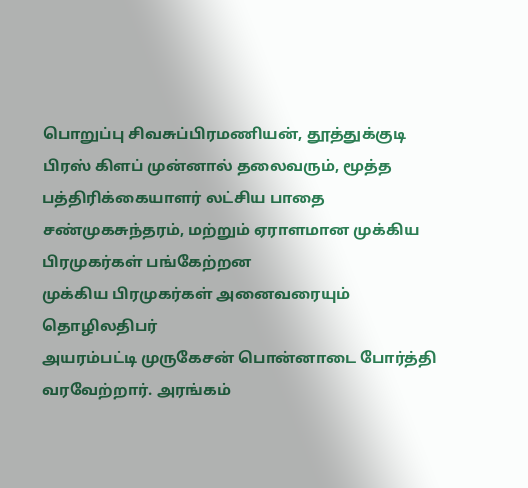பொறுப்பு சிவசுப்பிரமணியன், தூத்துக்குடி பிரஸ் கிளப் முன்னால் தலைவரும், மூத்த பத்திரிக்கையாளர் லட்சிய பாதை சண்முகசுந்தரம், மற்றும் ஏராளமான முக்கிய பிரமுகர்கள் பங்கேற்றன
முக்கிய பிரமுகர்கள் அனைவரையும்
தொழிலதிபர்
அயரம்பட்டி முருகேசன் பொன்னாடை போர்த்தி வரவேற்றார். அரங்கம்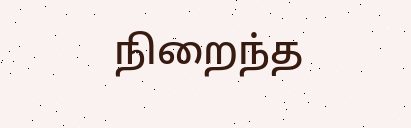நிறைந்த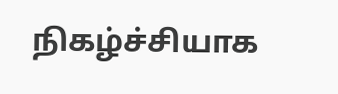நிகழ்ச்சியாக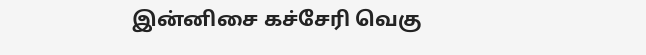இன்னிசை கச்சேரி வெகு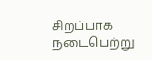சிறப்பாக நடைபெற்று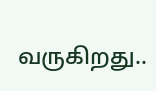வருகிறது..